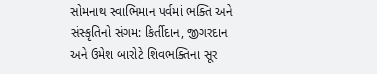સોમનાથ સ્વાભિમાન પર્વમાં ભક્તિ અને સંસ્કૃતિનો સંગમ: કિર્તીદાન, જીગરદાન અને ઉમેશ બારોટે શિવભક્તિના સૂર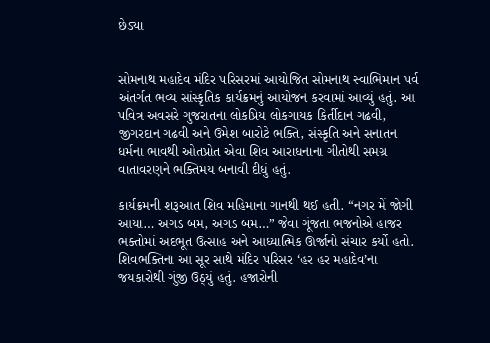છેડ્યા


સોમનાથ મહાદેવ મંદિર પરિસરમાં આયોજિત સોમનાથ સ્વાભિમાન પર્વ અંતર્ગત ભવ્ય સાંસ્કૃતિક કાર્યક્રમનું આયોજન કરવામાં આવ્યું હતું. આ પવિત્ર અવસરે ગુજરાતના લોકપ્રિય લોકગાયક કિર્તીદાન ગઢવી, જીગરદાન ગઢવી અને ઉમેશ બારોટે ભક્તિ, સંસ્કૃતિ અને સનાતન ધર્મના ભાવથી ઓતપ્રોત એવા શિવ આરાધનાના ગીતોથી સમગ્ર વાતાવરણને ભક્તિમય બનાવી દીધું હતું.

કાર્યક્રમની શરૂઆત શિવ મહિમાના ગાનથી થઈ હતી. “નગર મેં જોગી આયા… અગડ બમ, અગડ બમ…” જેવા ગૂંજતા ભજનોએ હાજર ભક્તોમાં અદભૂત ઉત્સાહ અને આધ્યાત્મિક ઊર્જાનો સંચાર કર્યો હતો. શિવભક્તિના આ સૂર સાથે મંદિર પરિસર ‘હર હર મહાદેવ’ના જયકારોથી ગુંજી ઉઠ્યું હતું. હજારોની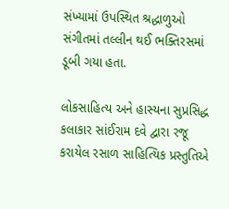સંખ્યામાં ઉપસ્થિત શ્રદ્ધાળુઓ સંગીતમાં તલ્લીન થઈ ભક્તિરસમાં ડૂબી ગયા હતા.

લોકસાહિત્ય અને હાસ્યના સુપ્રસિદ્ધ કલાકાર સાંઈરામ દવે દ્વારા રજૂ કરાયેલ રસાળ સાહિત્યિક પ્રસ્તુતિએ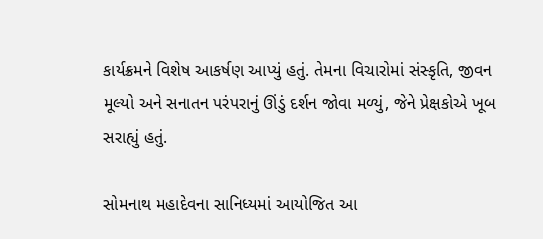કાર્યક્રમને વિશેષ આકર્ષણ આપ્યું હતું. તેમના વિચારોમાં સંસ્કૃતિ, જીવન મૂલ્યો અને સનાતન પરંપરાનું ઊંડું દર્શન જોવા મળ્યું, જેને પ્રેક્ષકોએ ખૂબ સરાહ્યું હતું.

સોમનાથ મહાદેવના સાનિધ્યમાં આયોજિત આ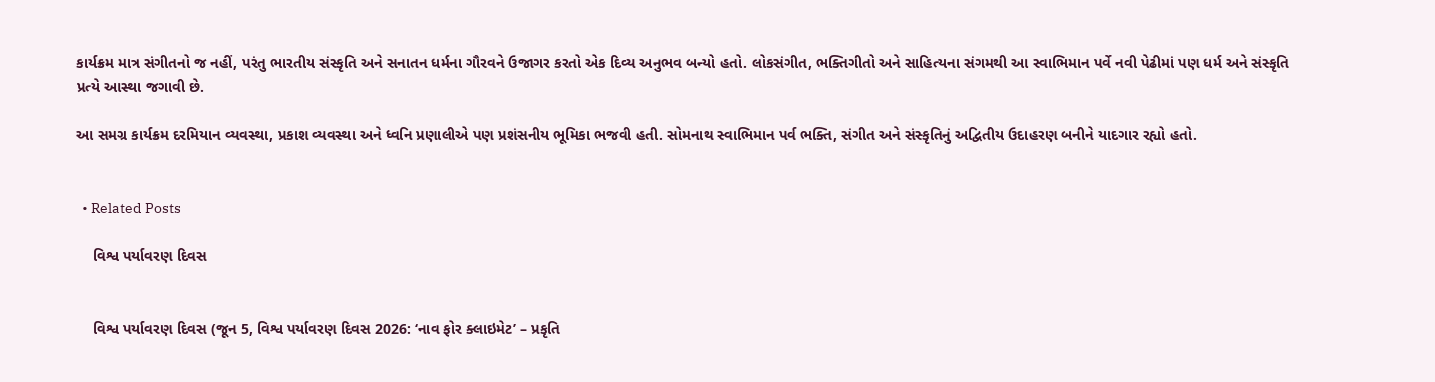કાર્યક્રમ માત્ર સંગીતનો જ નહીં, પરંતુ ભારતીય સંસ્કૃતિ અને સનાતન ધર્મના ગૌરવને ઉજાગર કરતો એક દિવ્ય અનુભવ બન્યો હતો. લોકસંગીત, ભક્તિગીતો અને સાહિત્યના સંગમથી આ સ્વાભિમાન પર્વે નવી પેઢીમાં પણ ધર્મ અને સંસ્કૃતિ પ્રત્યે આસ્થા જગાવી છે.

આ સમગ્ર કાર્યક્રમ દરમિયાન વ્યવસ્થા, પ્રકાશ વ્યવસ્થા અને ધ્વનિ પ્રણાલીએ પણ પ્રશંસનીય ભૂમિકા ભજવી હતી. સોમનાથ સ્વાભિમાન પર્વ ભક્તિ, સંગીત અને સંસ્કૃતિનું અદ્વિતીય ઉદાહરણ બનીને યાદગાર રહ્યો હતો.


  • Related Posts

    વિશ્વ પર્યાવરણ દિવસ


    વિશ્વ પર્યાવરણ દિવસ (જૂન 5, વિશ્વ પર્યાવરણ દિવસ 2026: ‘નાવ ફોર ક્લાઇમેટ’ – પ્રકૃતિ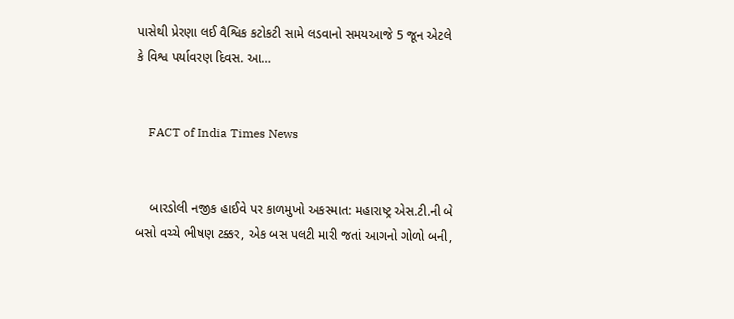પાસેથી પ્રેરણા લઈ વૈશ્વિક કટોકટી સામે લડવાનો સમયઆજે 5 જૂન એટલે કે વિશ્વ પર્યાવરણ દિવસ. આ…


    FACT of India Times News


    બારડોલી નજીક હાઈવે પર કાળમુખો અકસ્માત: મહારાષ્ટ્ર એસ.ટી.ની બે બસો વચ્ચે ભીષણ ટક્કર, એક બસ પલટી મારી જતાં આગનો ગોળો બની,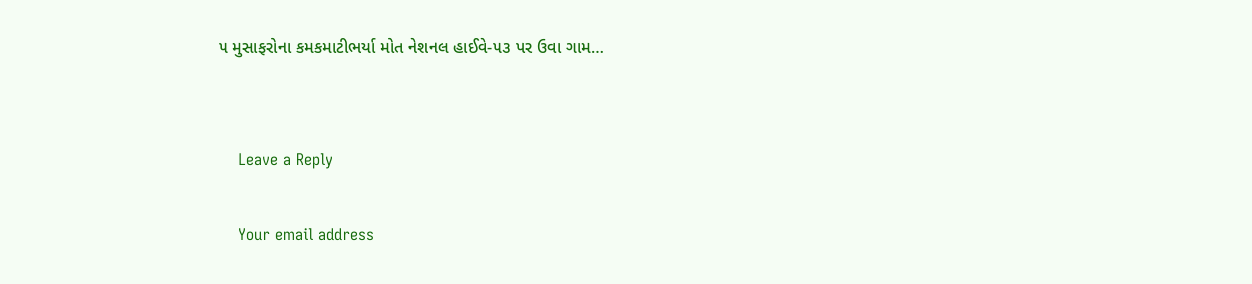૫ મુસાફરોના કમકમાટીભર્યા મોત નેશનલ હાઈવે-૫૩ પર ઉવા ગામ…


    Leave a Reply

    Your email address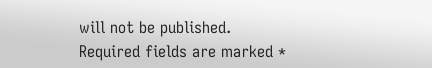will not be published. Required fields are marked *